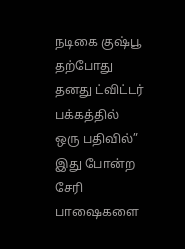நடிகை குஷ்பூ தற்போது தனது ட்விட்டர் பக்கத்தில் ஒரு பதிவில்” இது போன்ற சேரி பாஷைகளை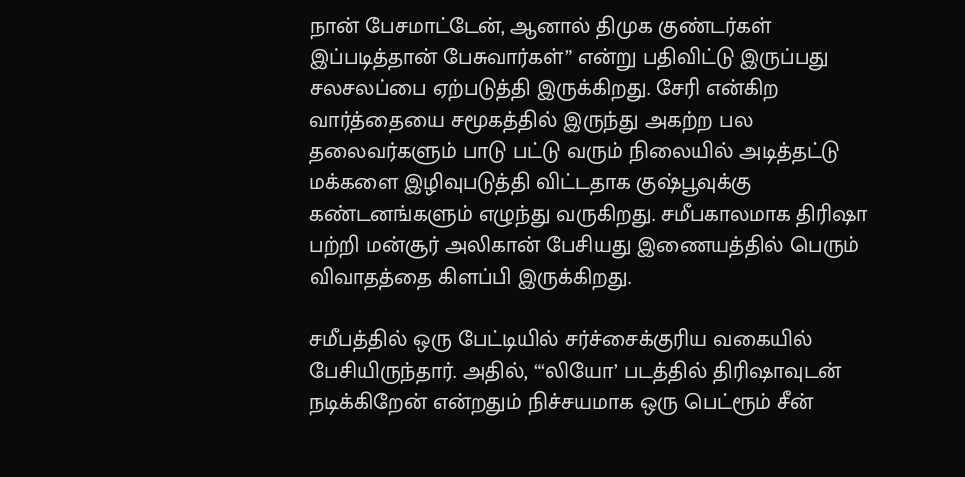நான் பேசமாட்டேன், ஆனால் திமுக குண்டர்கள் இப்படித்தான் பேசுவார்கள்” என்று பதிவிட்டு இருப்பது சலசலப்பை ஏற்படுத்தி இருக்கிறது. சேரி என்கிற வார்த்தையை சமூகத்தில் இருந்து அகற்ற பல தலைவர்களும் பாடு பட்டு வரும் நிலையில் அடித்தட்டு மக்களை இழிவுபடுத்தி விட்டதாக குஷ்பூவுக்கு கண்டனங்களும் எழுந்து வருகிறது. சமீபகாலமாக திரிஷா பற்றி மன்சூர் அலிகான் பேசியது இணையத்தில் பெரும் விவாதத்தை கிளப்பி இருக்கிறது.

சமீபத்தில் ஒரு பேட்டியில் சர்ச்சைக்குரிய வகையில் பேசியிருந்தார். அதில், “‘லியோ’ படத்தில் திரிஷாவுடன் நடிக்கிறேன் என்றதும் நிச்சயமாக ஒரு பெட்ரூம் சீன்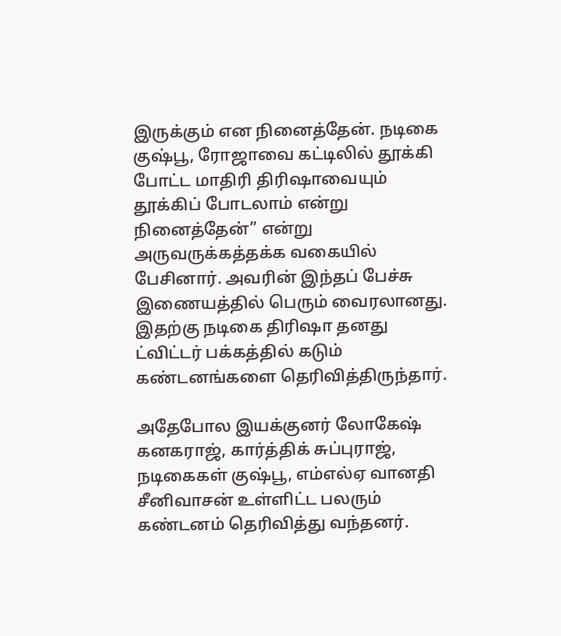இருக்கும் என நினைத்தேன். நடிகை குஷ்பூ, ரோஜாவை கட்டிலில் தூக்கி போட்ட மாதிரி திரிஷாவையும் தூக்கிப் போடலாம் என்று நினைத்தேன்” என்று அருவருக்கத்தக்க வகையில் பேசினார். அவரின் இந்தப் பேச்சு இணையத்தில் பெரும் வைரலானது. இதற்கு நடிகை திரிஷா தனது ட்விட்டர் பக்கத்தில் கடும் கண்டனங்களை தெரிவித்திருந்தார்.

அதேபோல இயக்குனர் லோகேஷ் கனகராஜ், கார்த்திக் சுப்புராஜ், நடிகைகள் குஷ்பூ, எம்எல்ஏ வானதி சீனிவாசன் உள்ளிட்ட பலரும் கண்டனம் தெரிவித்து வந்தனர்.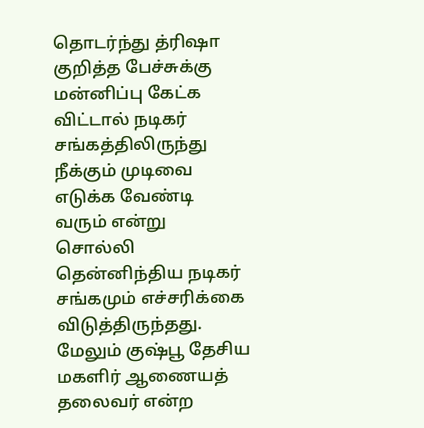தொடர்ந்து த்ரிஷா குறித்த பேச்சுக்கு மன்னிப்பு கேட்க விட்டால் நடிகர் சங்கத்திலிருந்து நீக்கும் முடிவை எடுக்க வேண்டி வரும் என்று சொல்லி தென்னிந்திய நடிகர் சங்கமும் எச்சரிக்கை விடுத்திருந்தது. மேலும் குஷ்பூ தேசிய மகளிர் ஆணையத் தலைவர் என்ற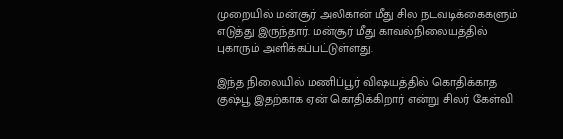முறையில் மன்சூர் அலிகான் மீது சில நடவடிக்கைகளும் எடுத்து இருந்தார். மன்சூர் மீது காவல்நிலையத்தில் புகாரும் அளிக்கப்பட்டுள்ளது.

இந்த நிலையில் மணிப்பூர் விஷயத்தில் கொதிக்காத குஷ்பூ இதற்காக ஏன் கொதிக்கிறார் என்று சிலர் கேள்வி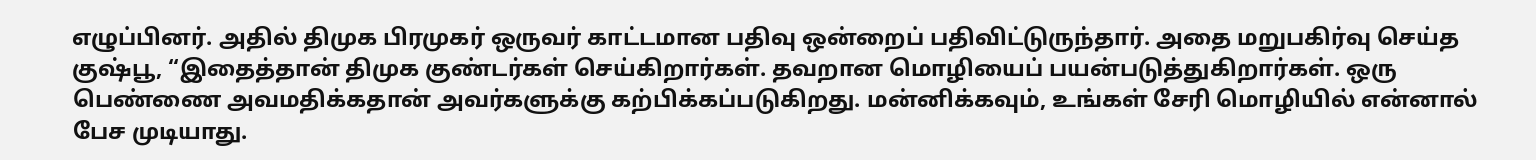எழுப்பினர். அதில் திமுக பிரமுகர் ஒருவர் காட்டமான பதிவு ஒன்றைப் பதிவிட்டுருந்தார். அதை மறுபகிர்வு செய்த குஷ்பூ, “இதைத்தான் திமுக குண்டர்கள் செய்கிறார்கள். தவறான மொழியைப் பயன்படுத்துகிறார்கள். ஒரு பெண்ணை அவமதிக்கதான் அவர்களுக்கு கற்பிக்கப்படுகிறது. மன்னிக்கவும், உங்கள் சேரி மொழியில் என்னால் பேச முடியாது.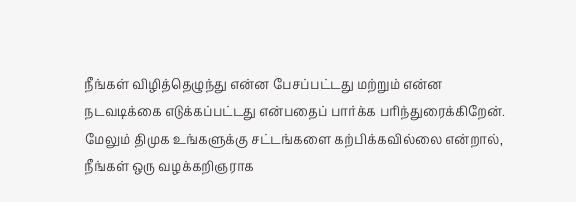நீங்கள் விழித்தெழுந்து என்ன பேசப்பட்டது மற்றும் என்ன நடவடிக்கை எடுக்கப்பட்டது என்பதைப் பார்க்க பரிந்துரைக்கிறேன். மேலும் திமுக உங்களுக்கு சட்டங்களை கற்பிக்கவில்லை என்றால், நீங்கள் ஒரு வழக்கறிஞராக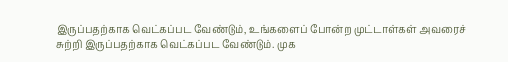இருப்பதற்காக வெட்கப்பட வேண்டும், உங்களைப் போன்ற முட்டாள்கள் அவரைச் சுற்றி இருப்பதற்காக வெட்கப்பட வேண்டும். முக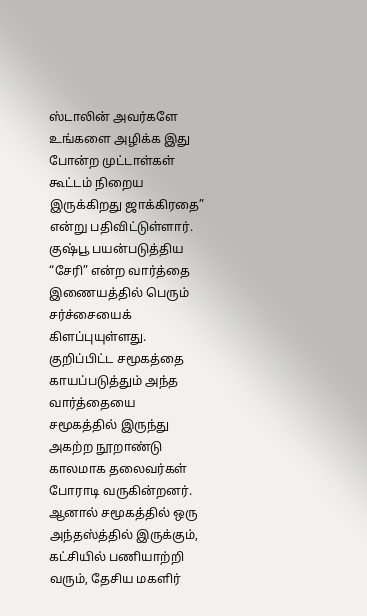ஸ்டாலின் அவர்களே உங்களை அழிக்க இது போன்ற முட்டாள்கள் கூட்டம் நிறைய இருக்கிறது ஜாக்கிரதை” என்று பதிவிட்டுள்ளார்.
குஷ்பூ பயன்படுத்திய “சேரி” என்ற வார்த்தை இணையத்தில் பெரும் சர்ச்சையைக் கிளப்புயுள்ளது. குறிப்பிட்ட சமூகத்தை காயப்படுத்தும் அந்த வார்த்தையை சமூகத்தில் இருந்து அகற்ற நூறாண்டு காலமாக தலைவர்கள் போராடி வருகின்றனர். ஆனால் சமூகத்தில் ஒரு அந்தஸ்த்தில் இருக்கும், கட்சியில் பணியாற்றி வரும், தேசிய மகளிர்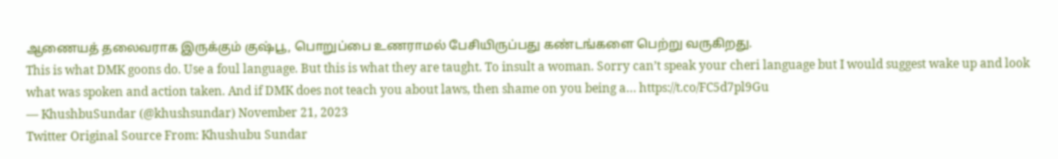ஆணையத் தலைவராக இருக்கும் குஷ்பூ, பொறுப்பை உணராமல் பேசியிருப்பது கண்டங்களை பெற்று வருகிறது.
This is what DMK goons do. Use a foul language. But this is what they are taught. To insult a woman. Sorry can’t speak your cheri language but I would suggest wake up and look what was spoken and action taken. And if DMK does not teach you about laws, then shame on you being a… https://t.co/FC5d7pl9Gu
— KhushbuSundar (@khushsundar) November 21, 2023
Twitter Original Source From: Khushubu Sundar